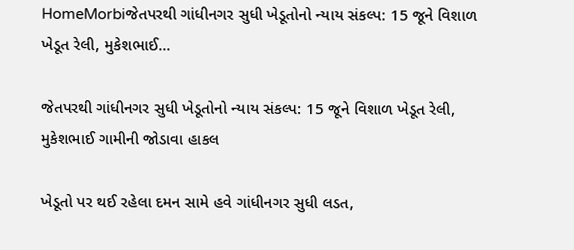HomeMorbiજેતપરથી ગાંધીનગર સુધી ખેડૂતોનો ન્યાય સંકલ્પ: 15 જૂને વિશાળ ખેડૂત રેલી, મુકેશભાઈ...

જેતપરથી ગાંધીનગર સુધી ખેડૂતોનો ન્યાય સંકલ્પ: 15 જૂને વિશાળ ખેડૂત રેલી, મુકેશભાઈ ગામીની જોડાવા હાકલ

ખેડૂતો પર થઈ રહેલા દમન સામે હવે ગાંધીનગર સુધી લડત,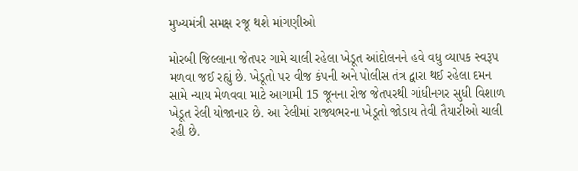મુખ્યમંત્રી સમક્ષ રજૂ થશે માંગણીઓ

મોરબી જિલ્લાના જેતપર ગામે ચાલી રહેલા ખેડૂત આંદોલનને હવે વધુ વ્યાપક સ્વરૂપ મળવા જઈ રહ્યું છે. ખેડૂતો પર વીજ કંપની અને પોલીસ તંત્ર દ્વારા થઈ રહેલા દમન સામે ન્યાય મેળવવા માટે આગામી 15 જૂનના રોજ જેતપરથી ગાંધીનગર સુધી વિશાળ ખેડૂત રેલી યોજાનાર છે. આ રેલીમાં રાજ્યભરના ખેડૂતો જોડાય તેવી તૈયારીઓ ચાલી રહી છે.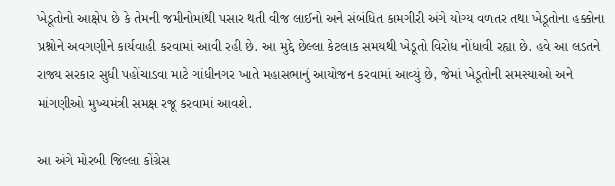ખેડૂતોનો આક્ષેપ છે કે તેમની જમીનોમાંથી પસાર થતી વીજ લાઈનો અને સંબંધિત કામગીરી અંગે યોગ્ય વળતર તથા ખેડૂતોના હક્કોના પ્રશ્નોને અવગણીને કાર્યવાહી કરવામાં આવી રહી છે. આ મુદ્દે છેલ્લા કેટલાક સમયથી ખેડૂતો વિરોધ નોંધાવી રહ્યા છે. હવે આ લડતને રાજ્ય સરકાર સુધી પહોંચાડવા માટે ગાંધીનગર ખાતે મહાસભાનું આયોજન કરવામાં આવ્યું છે, જેમાં ખેડૂતોની સમસ્યાઓ અને માંગણીઓ મુખ્યમંત્રી સમક્ષ રજૂ કરવામાં આવશે.

આ અંગે મોરબી જિલ્લા કોંગ્રેસ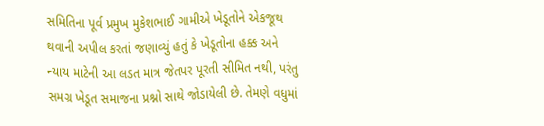સમિતિના પૂર્વ પ્રમુખ મુકેશભાઈ ગામીએ ખેડૂતોને એકજૂથ થવાની અપીલ કરતાં જણાવ્યું હતું કે ખેડૂતોના હક્ક અને ન્યાય માટેની આ લડત માત્ર જેતપર પૂરતી સીમિત નથી, પરંતુ સમગ્ર ખેડૂત સમાજના પ્રશ્નો સાથે જોડાયેલી છે. તેમણે વધુમાં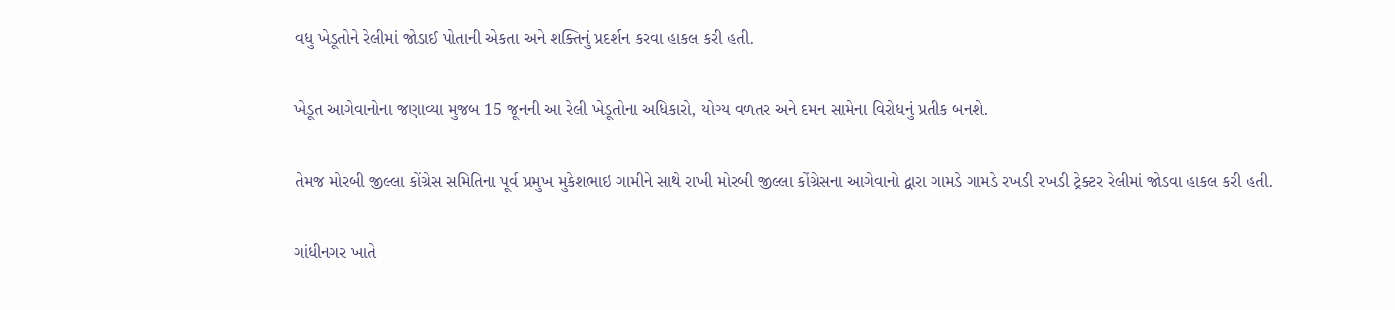વધુ ખેડૂતોને રેલીમાં જોડાઈ પોતાની એકતા અને શક્તિનું પ્રદર્શન કરવા હાકલ કરી હતી.

ખેડૂત આગેવાનોના જણાવ્યા મુજબ 15 જૂનની આ રેલી ખેડૂતોના અધિકારો, યોગ્ય વળતર અને દમન સામેના વિરોધનું પ્રતીક બનશે.

તેમજ મોરબી જીલ્લા કોંગ્રેસ સમિતિના પૂર્વ પ્રમુખ મુકેશભાઇ ગામીને સાથે રાખી મોરબી જીલ્લા કોંગ્રેસના આગેવાનો દ્વારા ગામડે ગામડે રખડી રખડી ટ્રેક્ટર રેલીમાં જોડવા હાકલ કરી હતી.

ગાંધીનગર ખાતે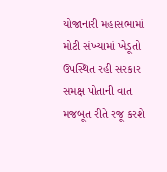યોજાનારી મહાસભામાં મોટી સંખ્યામાં ખેડૂતો ઉપસ્થિત રહી સરકાર સમક્ષ પોતાની વાત મજબૂત રીતે રજૂ કરશે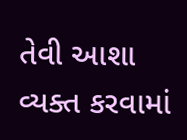તેવી આશા વ્યક્ત કરવામાં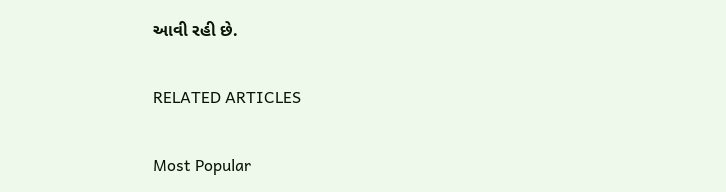આવી રહી છે.

RELATED ARTICLES

Most Popular